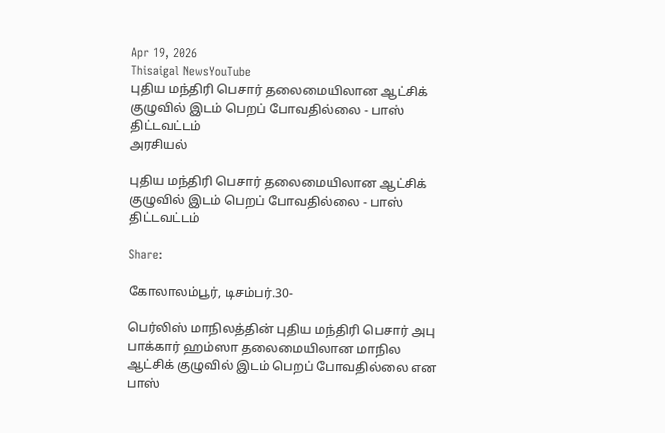Apr 19, 2026
Thisaigal NewsYouTube
புதிய மந்திரி பெசார் தலைமையிலான ஆட்சிக் குழுவில் இடம் பெறப் போவதில்லை - பாஸ் திட்டவட்டம்
அரசியல்

புதிய மந்திரி பெசார் தலைமையிலான ஆட்சிக் குழுவில் இடம் பெறப் போவதில்லை - பாஸ் திட்டவட்டம்

Share:

கோலாலம்பூர், டிசம்பர்.30-

பெர்லிஸ் மாநிலத்தின் புதிய மந்திரி பெசார் அபு பாக்கார் ஹம்ஸா தலைமையிலான மாநில ஆட்சிக் குழுவில் இடம் பெறப் போவதில்லை என பாஸ்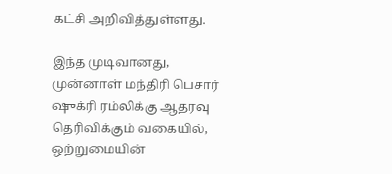கட்சி அறிவித்துள்ளது.

இந்த முடிவானது, முன்னாள் மந்திரி பெசார் ஷுக்ரி ரம்லிக்கு ஆதரவு தெரிவிக்கும் வகையில், ஒற்றுமையின்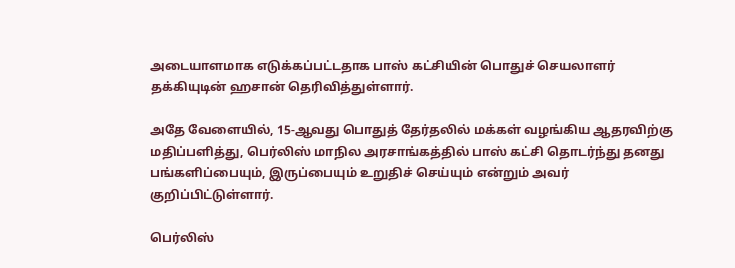அடையாளமாக எடுக்கப்பட்டதாக பாஸ் கட்சியின் பொதுச் செயலாளர் தக்கியுடின் ஹசான் தெரிவித்துள்ளார்.

அதே வேளையில், 15-ஆவது பொதுத் தேர்தலில் மக்கள் வழங்கிய ஆதரவிற்கு மதிப்பளித்து, பெர்லிஸ் மாநில அரசாங்கத்தில் பாஸ் கட்சி தொடர்ந்து தனது பங்களிப்பையும், இருப்பையும் உறுதிச் செய்யும் என்றும் அவர் குறிப்பிட்டுள்ளார்.

பெர்லிஸ்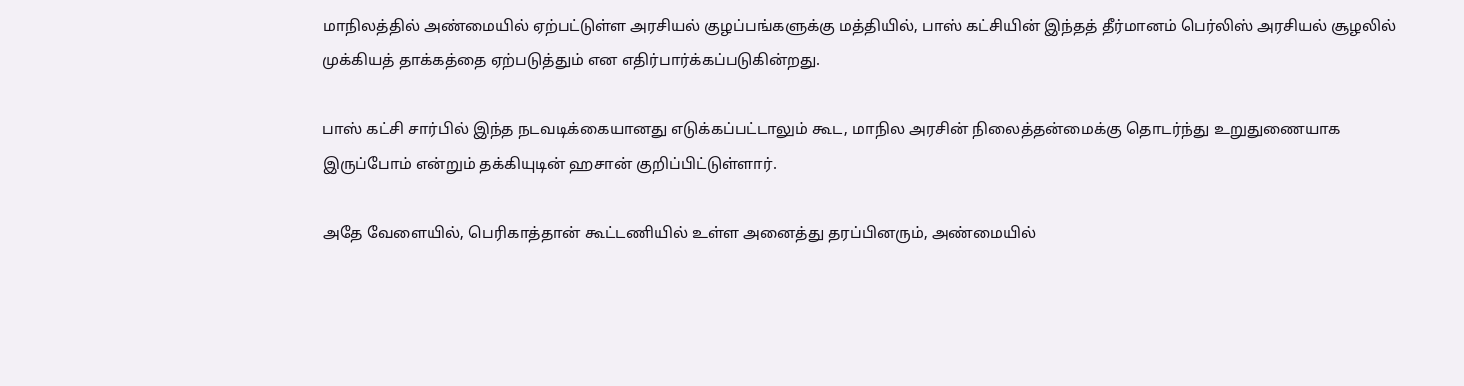மாநிலத்தில் அண்மையில் ஏற்பட்டுள்ள அரசியல் குழப்பங்களுக்கு மத்தியில், பாஸ் கட்சியின் இந்தத் தீர்மானம் பெர்லிஸ் அரசியல் சூழலில் முக்கியத் தாக்கத்தை ஏற்படுத்தும் என எதிர்பார்க்கப்படுகின்றது.

பாஸ் கட்சி சார்பில் இந்த நடவடிக்கையானது எடுக்கப்பட்டாலும் கூட, மாநில அரசின் நிலைத்தன்மைக்கு தொடர்ந்து உறுதுணையாக இருப்போம் என்றும் தக்கியுடின் ஹசான் குறிப்பிட்டுள்ளார்.

அதே வேளையில், பெரிகாத்தான் கூட்டணியில் உள்ள அனைத்து தரப்பினரும், அண்மையில்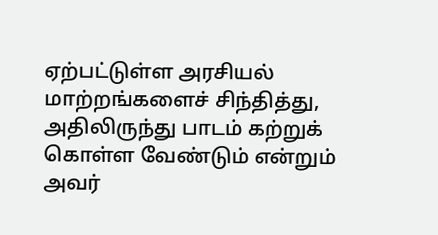ஏற்பட்டுள்ள அரசியல் மாற்றங்களைச் சிந்தித்து, அதிலிருந்து பாடம் கற்றுக் கொள்ள வேண்டும் என்றும் அவர்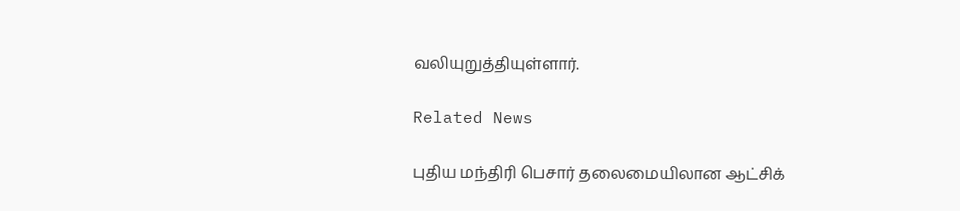வலியுறுத்தியுள்ளார்.

Related News

புதிய மந்திரி பெசார் தலைமையிலான ஆட்சிக்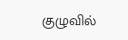குழுவில்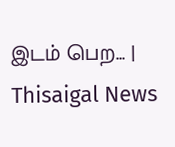இடம் பெற... | Thisaigal News